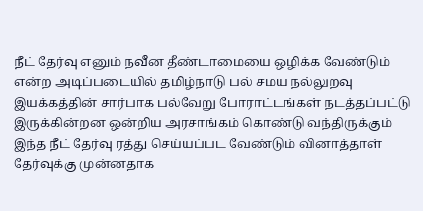நீட் தேர்வு எனும் நவீன தீண்டாமையை ஒழிக்க வேண்டும் என்ற அடிப்படையில் தமிழ்நாடு பல் சமய நல்லுறவு இயக்கத்தின் சார்பாக பல்வேறு போராட்டங்கள் நடத்தப்பட்டு இருக்கின்றன ஒன்றிய அரசாங்கம் கொண்டு வந்திருக்கும் இந்த நீட் தேர்வு ரத்து செய்யப்பட வேண்டும் வினாத்தாள் தேர்வுக்கு முன்னதாக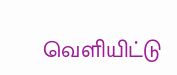வெளியிட்டு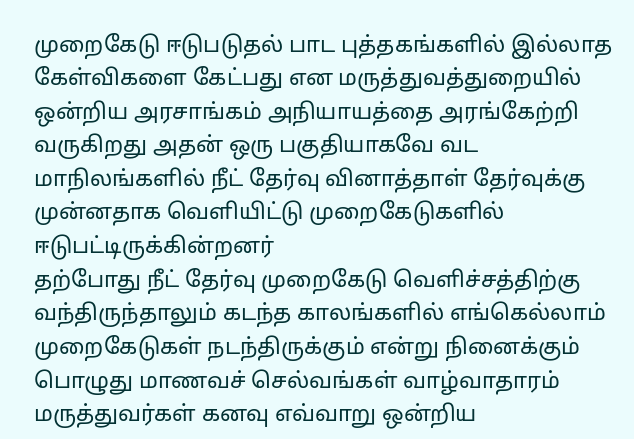முறைகேடு ஈடுபடுதல் பாட புத்தகங்களில் இல்லாத கேள்விகளை கேட்பது என மருத்துவத்துறையில் ஒன்றிய அரசாங்கம் அநியாயத்தை அரங்கேற்றி வருகிறது அதன் ஒரு பகுதியாகவே வட மாநிலங்களில் நீட் தேர்வு வினாத்தாள் தேர்வுக்கு முன்னதாக வெளியிட்டு முறைகேடுகளில் ஈடுபட்டிருக்கின்றனர்
தற்போது நீட் தேர்வு முறைகேடு வெளிச்சத்திற்கு வந்திருந்தாலும் கடந்த காலங்களில் எங்கெல்லாம் முறைகேடுகள் நடந்திருக்கும் என்று நினைக்கும் பொழுது மாணவச் செல்வங்கள் வாழ்வாதாரம் மருத்துவர்கள் கனவு எவ்வாறு ஒன்றிய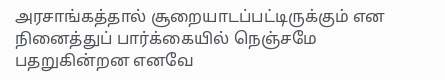அரசாங்கத்தால் சூறையாடப்பட்டிருக்கும் என நினைத்துப் பார்க்கையில் நெஞ்சமே பதறுகின்றன எனவே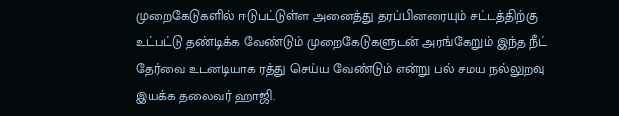முறைகேடுகளில் ஈடுபட்டுள்ள அனைத்து தரப்பினரையும் சட்டத்திற்கு உட்பட்டு தண்டிக்க வேண்டும் முறைகேடுகளுடன் அரங்கேறும் இந்த நீட் தேர்வை உடனடியாக ரத்து செய்ய வேண்டும் என்று பல் சமய நல்லுறவு இயக்க தலைவர் ஹாஜி.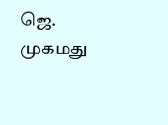ஜெ. முகமது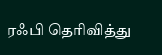ரஃபி தெரிவித்து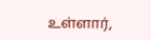உள்ளார்,